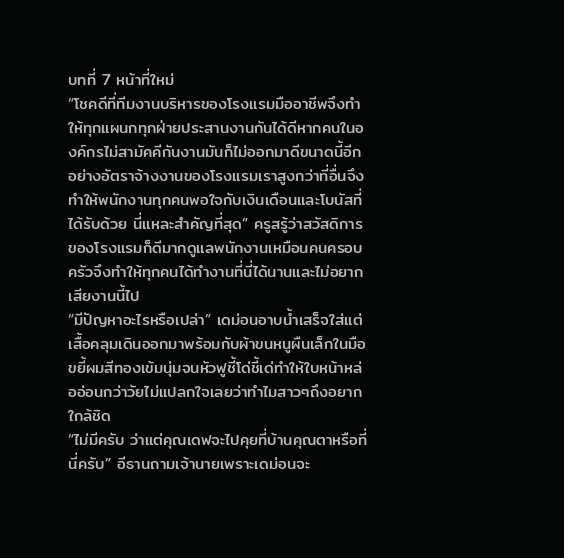บทที่ 7 หน้าที่ใหม่
“โชคดีที่ทีมงานบริหารของโรงแรมมืออาชีพจึงทำให้ทุกแผนกทุกฝ่ายประสานงานกันได้ดีหากคนในองค์กรไม่สามัคคีกันงานมันก็ไม่ออกมาดีขนาดนี้อีกอย่างอัตราจ้างงานของโรงแรมเราสูงกว่าที่อื่นจึงทำให้พนักงานทุกคนพอใจกับเงินเดือนและโบนัสที่ได้รับด้วย นี่แหละสำคัญที่สุด” ครูสรู้ว่าสวัสดิการของโรงแรมก็ดีมากดูแลพนักงานเหมือนคนครอบครัวจึงทำให้ทุกคนได้ทำงานที่นี่ได้นานและไม่อยากเสียงานนี้ไป
“มีปัญหาอะไรหรือเปล่า” เดม่อนอาบน้ำเสร็จใส่แต่เสื้อคลุมเดินออกมาพร้อมกับผ้าขนหนูผืนเล็กในมือขยี้ผมสีทองเข้มนุ่มจนหัวฟูชี้โด่ชี้เด่ทำให้ใบหน้าหล่ออ่อนกว่าวัยไม่แปลกใจเลยว่าทำไมสาวๆถึงอยากใกล้ชิด
“ไม่มีครับ ว่าแต่คุณเดฟจะไปคุยที่บ้านคุณตาหรือที่นี่ครับ” อีธานถามเจ้านายเพราะเดม่อนจะ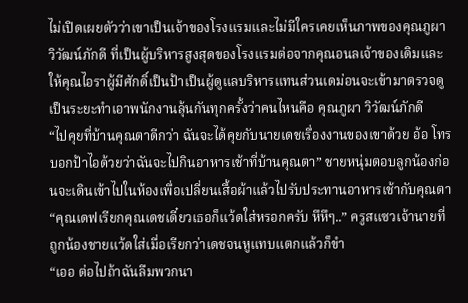ไม่เปิดเผยตัวว่าเขาเป็นเจ้าของโรงแรมและไม่มีใครเคยเห็นภาพของคุณภูผา วิวัฒน์ภักดี ที่เป็นผู้บริหารสูงสุดของโรงแรมต่อจากคุณอนลเจ้าของเดิมและให้คุณไอราผู้มีศักดิ์เป็นป้าเป็นผู้ดูแลบริหารแทนส่วนเดม่อนจะเข้ามาตรวจดูเป็นระยะทำเอาพนักงานลุ้นกันทุกครั้งว่าคนไหนคือ คุณภูผา วิวัฒน์ภักดี
“ไปคุยที่บ้านคุณตาดีกว่า ฉันจะได้คุยกับนายเดชเรื่องงานของเขาด้วย อ้อ โทรบอกป้าไอด้วยว่าฉันจะไปกินอาหารเช้าที่บ้านคุณตา” ชายหนุ่มตอบลูกน้องก่อนจะเดินเข้าไปในห้องเพื่อเปลี่ยนเสื้อผ้าแล้วไปรับประทานอาหารเช้ากับคุณตา
“คุณเดฟเรียกคุณเดชเดี๋ยวเธอก็แว้ดใส่หรอกครับ หึหึๆ..” ครูสแซวเจ้านายที่ถูกน้องชายแว้ดใส่เมื่อเรียกว่าเดชจนหูแทบแตกแล้วก็ขำ
“เออ ต่อไปถ้าฉันลืมพวกนา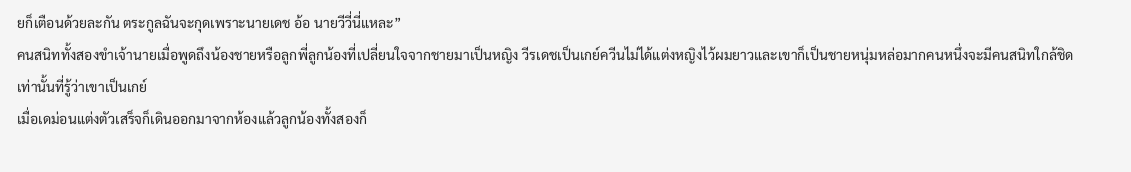ยก็เตือนด้วยละกัน ตระกูลฉันจะกุดเพราะนายเดช อ้อ นายวีวี่นี่แหละ”
คนสนิททั้งสองขำเจ้านายเมื่อพูดถึงน้องชายหรือลูกพี่ลูกน้องที่เปลี่ยนใจจากชายมาเป็นหญิง วีรเดชเป็นเกย์ควีนไม่ได้แต่งหญิงไว้ผมยาวและเขาก็เป็นชายหนุ่มหล่อมากคนหนึ่งจะมีคนสนิทใกล้ชิดเท่านั้นที่รู้ว่าเขาเป็นเกย์
เมื่อเดม่อนแต่งตัวเสร็จก็เดินออกมาจากห้องแล้วลูกน้องทั้งสองก็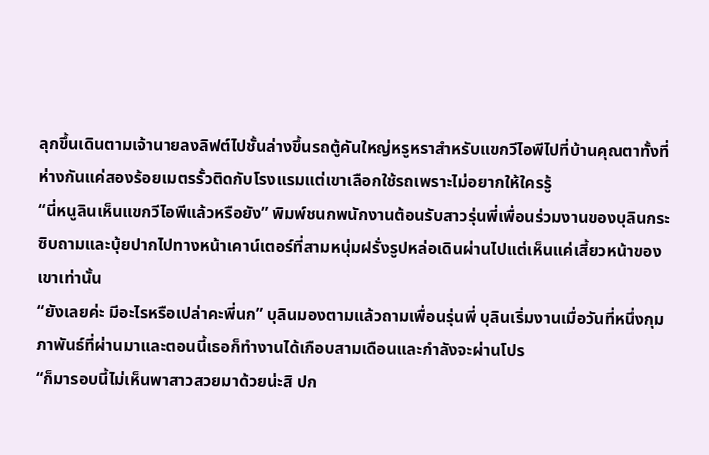ลุกขึ้นเดินตามเจ้านายลงลิฟต์ไปชั้นล่างขึ้นรถตู้คันใหญ่หรูหราสำหรับแขกวีไอพีไปที่บ้านคุณตาทั้งที่ห่างกันแค่สองร้อยเมตรรั้วติดกับโรงแรมแต่เขาเลือกใช้รถเพราะไม่อยากให้ใครรู้
“นี่หนูลินเห็นแขกวีไอพีแล้วหรือยัง” พิมพ์ชนกพนักงานต้อนรับสาวรุ่นพี่เพื่อนร่วมงานของบุลินกระซิบถามและบุ้ยปากไปทางหน้าเคาน์เตอร์ที่สามหนุ่มฝรั่งรูปหล่อเดินผ่านไปแต่เห็นแค่เสี้ยวหน้าของเขาเท่านั้น
“ยังเลยค่ะ มีอะไรหรือเปล่าคะพี่นก” บุลินมองตามแล้วถามเพื่อนรุ่นพี่ บุลินเริ่มงานเมื่อวันที่หนึ่งกุมภาพันธ์ที่ผ่านมาและตอนนี้เธอก็ทำงานได้เกือบสามเดือนและกำลังจะผ่านโปร
“ก็มารอบนี้ไม่เห็นพาสาวสวยมาด้วยน่ะสิ ปก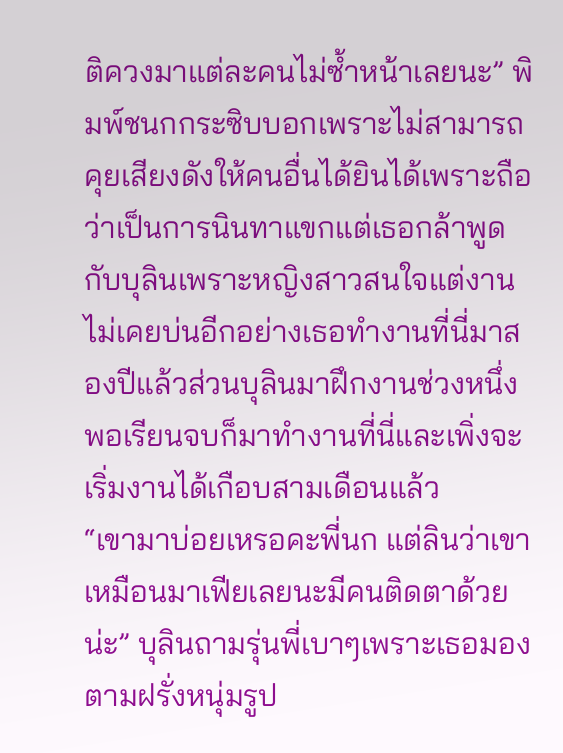ติควงมาแต่ละคนไม่ซ้ำหน้าเลยนะ” พิมพ์ชนกกระซิบบอกเพราะไม่สามารถคุยเสียงดังให้คนอื่นได้ยินได้เพราะถือว่าเป็นการนินทาแขกแต่เธอกล้าพูดกับบุลินเพราะหญิงสาวสนใจแต่งานไม่เคยบ่นอีกอย่างเธอทำงานที่นี่มาสองปีแล้วส่วนบุลินมาฝึกงานช่วงหนึ่งพอเรียนจบก็มาทำงานที่นี่และเพิ่งจะเริ่มงานได้เกือบสามเดือนแล้ว
“เขามาบ่อยเหรอคะพี่นก แต่ลินว่าเขาเหมือนมาเฟียเลยนะมีคนติดตาด้วยน่ะ” บุลินถามรุ่นพี่เบาๆเพราะเธอมองตามฝรั่งหนุ่มรูป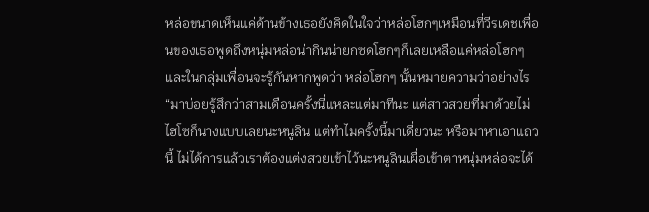หล่อขนาดเห็นแค่ด้านข้างเธอยังคิดในใจว่าหล่อโฮกๆเหมือนที่วีรเดชเพื่อนของเธอพูดถึงหนุ่มหล่อน่ากินน่ายกซดโฮกๆก็เลยเหลือแค่หล่อโฮกๆและในกลุ่มเพื่อนจะรู้กันหากพูดว่า หล่อโฮกๆ นั้นหมายความว่าอย่างไร
“มาบ่อยรู้สึกว่าสามเดือนครั้งนี่แหละแต่มาทีนะ แต่สาวสวยที่มาด้วยไม่ไฮโซก็นางแบบเลยนะหนูลิน แต่ทำไมครั้งนี้มาเดี่ยวนะ หรือมาหาเอาแถวนี้ ไม่ได้การแล้วเราต้องแต่งสวยเข้าไว้นะหนูลินเผื่อเข้าตาหนุ่มหล่อจะได้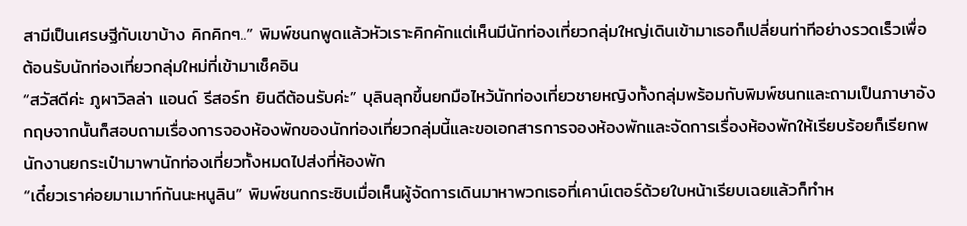สามีเป็นเศรษฐีกับเขาบ้าง คิกคิกๆ..” พิมพ์ชนกพูดแล้วหัวเราะคิกคักแต่เห็นมีนักท่องเที่ยวกลุ่มใหญ่เดินเข้ามาเธอก็เปลี่ยนท่าทีอย่างรวดเร็วเพื่อต้อนรับนักท่องเที่ยวกลุ่มใหม่ที่เข้ามาเช็คอิน
“สวัสดีค่ะ ภูผาวิลล่า แอนด์ รีสอร์ท ยินดีต้อนรับค่ะ” บุลินลุกขึ้นยกมือไหว้นักท่องเที่ยวชายหญิงทั้งกลุ่มพร้อมกับพิมพ์ชนกและถามเป็นภาษาอังกฤษจากนั้นก็สอบถามเรื่องการจองห้องพักของนักท่องเที่ยวกลุ่มนี้และขอเอกสารการจองห้องพักและจัดการเรื่องห้องพักให้เรียบร้อยก็เรียกพนักงานยกระเป๋ามาพานักท่องเที่ยวทั้งหมดไปส่งที่ห้องพัก
“เดี๋ยวเราค่อยมาเมาท์กันนะหนูลิน” พิมพ์ชนกกระซิบเมื่อเห็นผู้จัดการเดินมาหาพวกเธอที่เคาน์เตอร์ด้วยใบหน้าเรียบเฉยแล้วก็ทำห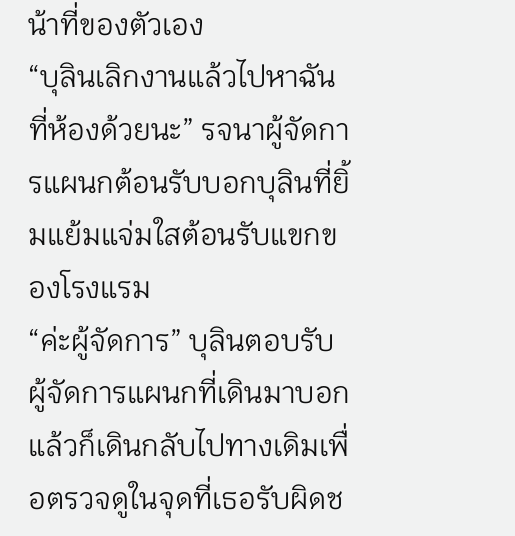น้าที่ของตัวเอง
“บุลินเลิกงานแล้วไปหาฉันที่ห้องด้วยนะ” รจนาผู้จัดการแผนกต้อนรับบอกบุลินที่ยิ้มแย้มแจ่มใสต้อนรับแขกของโรงแรม
“ค่ะผู้จัดการ” บุลินตอบรับผู้จัดการแผนกที่เดินมาบอกแล้วก็เดินกลับไปทางเดิมเพื่อตรวจดูในจุดที่เธอรับผิดช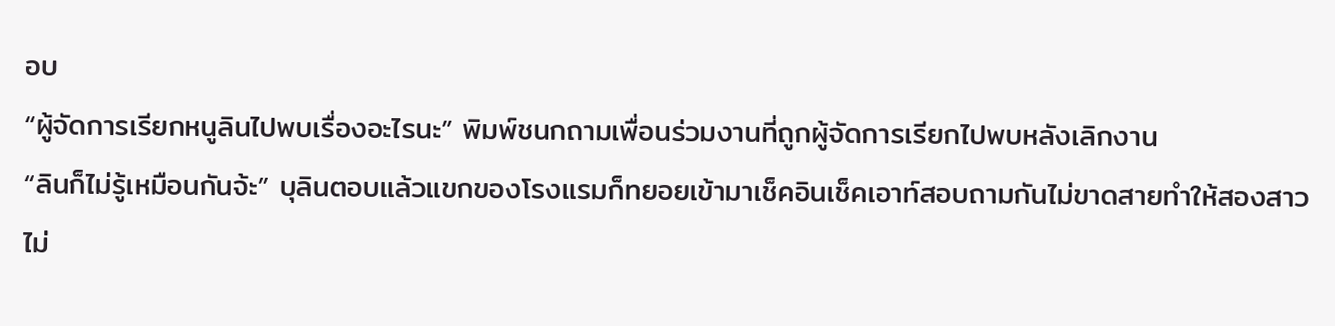อบ
“ผู้จัดการเรียกหนูลินไปพบเรื่องอะไรนะ” พิมพ์ชนกถามเพื่อนร่วมงานที่ถูกผู้จัดการเรียกไปพบหลังเลิกงาน
“ลินก็ไม่รู้เหมือนกันจ้ะ” บุลินตอบแล้วแขกของโรงแรมก็ทยอยเข้ามาเช็คอินเช็คเอาท์สอบถามกันไม่ขาดสายทำให้สองสาวไม่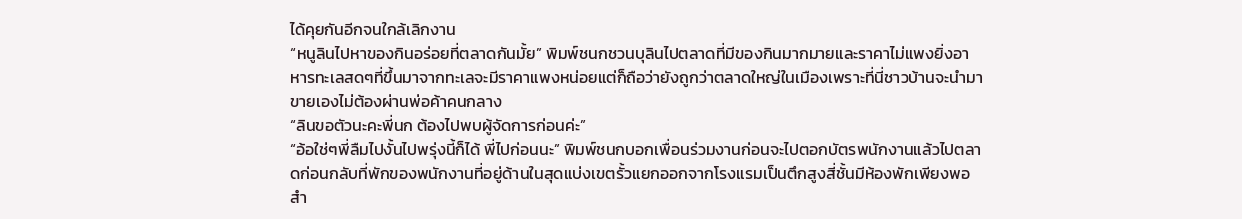ได้คุยกันอีกจนใกล้เลิกงาน
“หนูลินไปหาของกินอร่อยที่ตลาดกันมั้ย” พิมพ์ชนกชวนบุลินไปตลาดที่มีของกินมากมายและราคาไม่แพงยิ่งอาหารทะเลสดๆที่ขึ้นมาจากทะเลจะมีราคาแพงหน่อยแต่ก็ถือว่ายังถูกว่าตลาดใหญ่ในเมืองเพราะที่นี่ชาวบ้านจะนำมาขายเองไม่ต้องผ่านพ่อค้าคนกลาง
“ลินขอตัวนะคะพี่นก ต้องไปพบผู้จัดการก่อนค่ะ”
“อ้อใช่ๆพี่ลืมไปงั้นไปพรุ่งนี้ก็ได้ พี่ไปก่อนนะ” พิมพ์ชนกบอกเพื่อนร่วมงานก่อนจะไปตอกบัตรพนักงานแล้วไปตลาดก่อนกลับที่พักของพนักงานที่อยู่ด้านในสุดแบ่งเขตรั้วแยกออกจากโรงแรมเป็นตึกสูงสี่ชั้นมีห้องพักเพียงพอสำ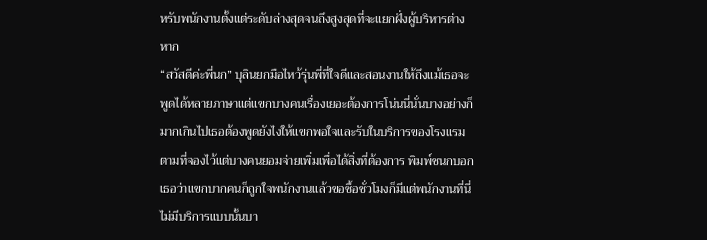หรับพนักงานตั้งแต่ระดับล่างสุดจนถึงสูงสุดที่จะแยกฝั่งผู้บริหารต่างหาก
“สวัสดีค่ะพี่นก” บุลินยกมือไหว้รุ่นพี่ที่ใจดีและสอนงานให้ถึงแม้เธอจะพูดได้หลายภาษาแต่แขกบางคนเรื่องเยอะต้องการโน่นนี่นั่นบางอย่างก็มากเกินไปเธอต้องพูดยังไงให้แขกพอใจและรับในบริการของโรงแรมตามที่จองไว้แต่บางคนยอมจ่ายเพิ่มเพื่อได้สิ่งที่ต้องการ พิมพ์ชนกบอกเธอว่าแขกบากคนก็ถูกใจพนักงานแล้วขอซื้อชั่วโมงก็มีแต่พนักงานที่นี่ไม่มีบริการแบบนั้นบา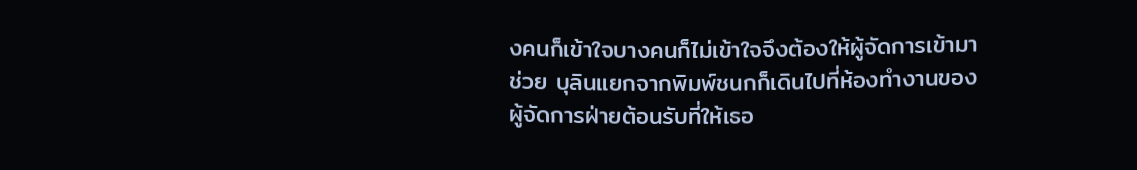งคนก็เข้าใจบางคนก็ไม่เข้าใจจึงต้องให้ผู้จัดการเข้ามาช่วย บุลินแยกจากพิมพ์ชนกก็เดินไปที่ห้องทำงานของผู้จัดการฝ่ายต้อนรับที่ให้เธอ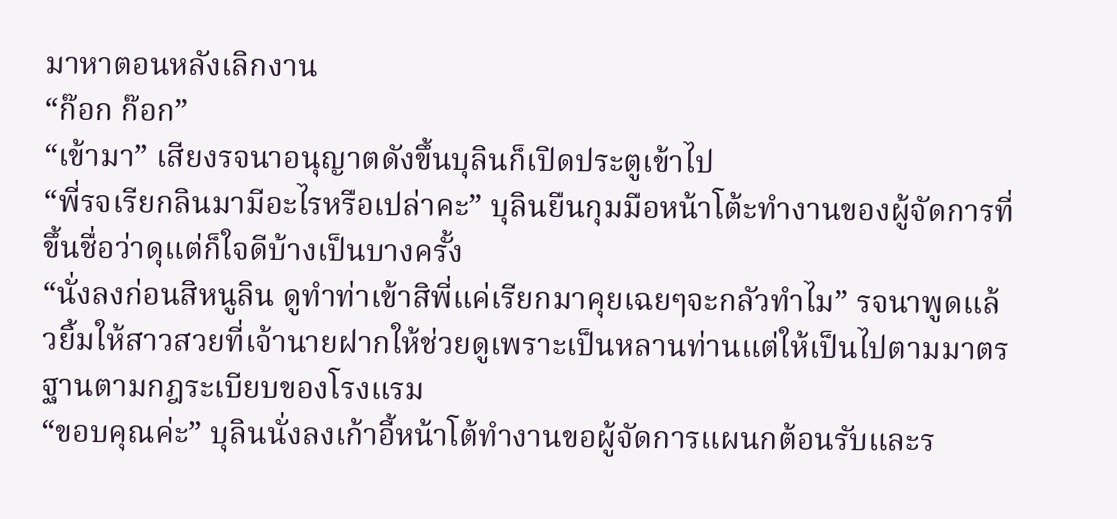มาหาตอนหลังเลิกงาน
“ก๊อก ก๊อก”
“เข้ามา” เสียงรจนาอนุญาตดังขึ้นบุลินก็เปิดประตูเข้าไป
“พี่รจเรียกลินมามีอะไรหรือเปล่าคะ” บุลินยืนกุมมือหน้าโต้ะทำงานของผู้จัดการที่ขึ้นชื่อว่าดุแต่ก็ใจดีบ้างเป็นบางครั้ง
“นั่งลงก่อนสิหนูลิน ดูทำท่าเข้าสิพี่แค่เรียกมาคุยเฉยๆจะกลัวทำไม” รจนาพูดแล้วยิ้มให้สาวสวยที่เจ้านายฝากให้ช่วยดูเพราะเป็นหลานท่านแต่ให้เป็นไปตามมาตรฐานตามกฎระเบียบของโรงแรม
“ขอบคุณค่ะ” บุลินนั่งลงเก้าอี้หน้าโต้ทำงานขอผู้จัดการแผนกต้อนรับและร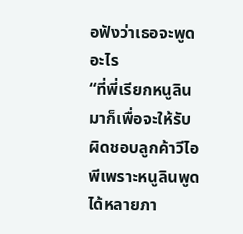อฟังว่าเธอจะพูดอะไร
“ที่พี่เรียกหนูลินมาก็เพื่อจะให้รับผิดชอบลูกค้าวีไอพีเพราะหนูลินพูดได้หลายภา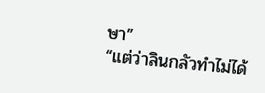ษา”
“แต่ว่าลินกลัวทำไม่ได้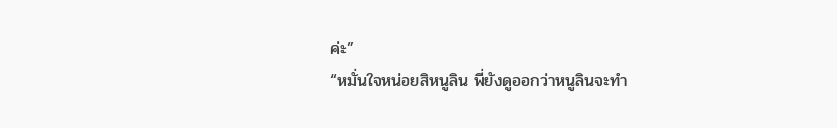ค่ะ”
“หมั่นใจหน่อยสิหนูลิน พี่ยังดูออกว่าหนูลินจะทำ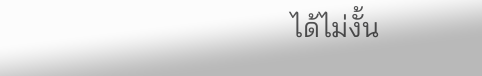ได้ไม่งั้น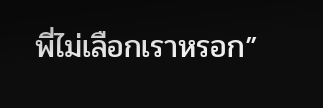พี่ไม่เลือกเราหรอก”